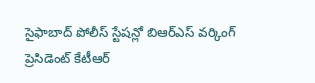సైఫాబాద్ పోలీస్ స్టేషన్లో బిఆర్ఎస్ వర్కింగ్ ప్రెసిడెంట్ కేటీఆర్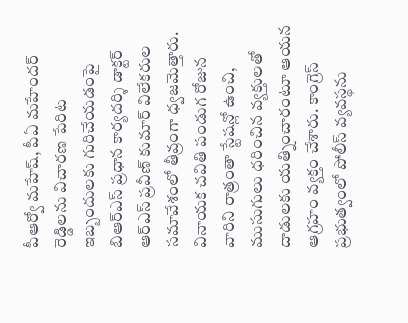పీఆర్వో మహేష్, పీఏ మహేందర్ రెడ్డిలను విచారణ పేరిట ఇబ్బందులకు గురిచేయడంపై బిఆర్ఎస్ ప్రధాన కార్యదర్శి డాక్టర్ ఆర్ఎస్ ప్రవీణ్ కుమార్ విలేకరుల సమావేశంలో తీవ్రంగా ధ్వజమెత్తారు. వినాయక చవితి పండుగ రోజున వారిని రాత్రంతా స్టేషన్లో ఉంచి, ముసుగులు ధరించిన వ్యక్తులతో దాడులకు యత్నించారంటూ ఆయన ఆగ్రహం వ్యక్తం చేశారు. కాంగ్రెస్ ప్రభుత్వంలో పోలీస్ వ్యవస్థను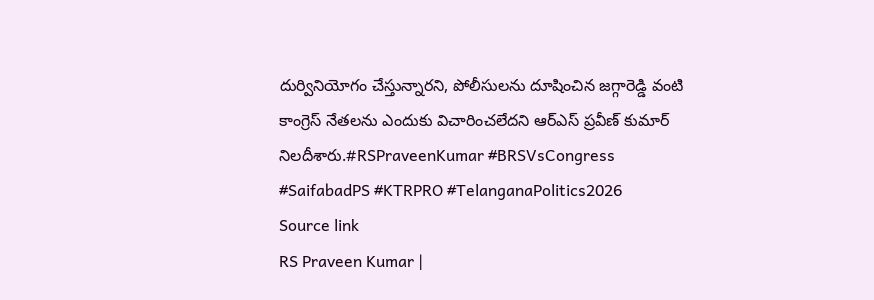దుర్వినియోగం చేస్తున్నారని, పోలీసులను దూషించిన జగ్గారెడ్డి వంటి కాంగ్రెస్ నేతలను ఎందుకు విచారించలేదని ఆర్ఎస్ ప్రవీణ్ కుమార్ నిలదీశారు.#RSPraveenKumar #BRSVsCongress #SaifabadPS #KTRPRO #TelanganaPolitics2026
Source link
RS Praveen Kumar |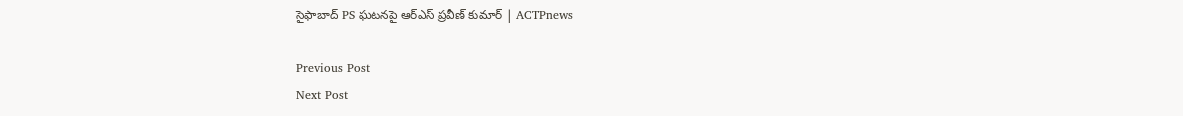సైఫాబాద్ PS ఘటనపై ఆర్ఎస్ ప్రవీణ్ కుమార్ | ACTPnews

Previous Post
Next Post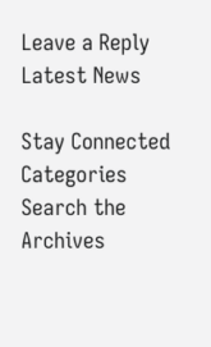Leave a Reply
Latest News

Stay Connected
Categories
Search the Archives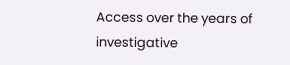Access over the years of investigative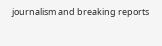journalism and breaking reports